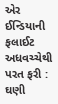એર ઈન્ડિયાની ફલાઈટ અધવચ્ચેથી પરત ફરી : ઘણી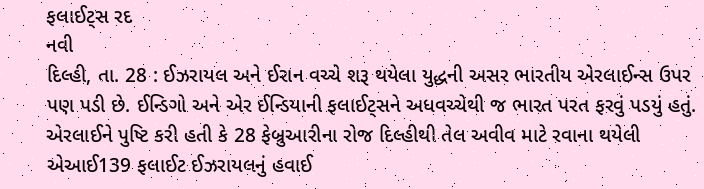ફલાઈટ્સ રદ
નવી
દિલ્હી, તા. 28 : ઈઝરાયલ અને ઈરાન વચ્ચે શરૂ થયેલા યુદ્ધની અસર ભારતીય એરલાઈન્સ ઉપર
પણ પડી છે. ઈન્ડિગો અને એર ઈન્ડિયાની ફલાઈટ્સને અધવચ્ચેથી જ ભારત પરત ફરવું પડયું હતું.
એરલાઈને પુષ્ટિ કરી હતી કે 28 ફેબ્રુઆરીના રોજ દિલ્હીથી તેલ અવીવ માટે રવાના થયેલી
એઆઈ139 ફલાઈટ ઈઝરાયલનું હવાઈ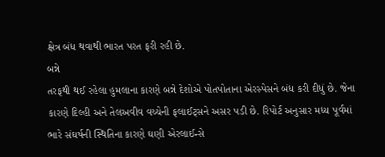ક્ષેત્ર બંધ થવાથી ભારત પરત ફરી રહી છે.
બન્ને
તરફથી થઈ રહેલા હુમલાના કારણે બન્ને દેશોએ પોતપોતાના એરસ્પેસને બંધ કરી દીધું છે. જેના
કારણે દિલ્હી અને તેલઅવીવ વચ્ચેની ફલાઈટ્સને અસર પડી છે. રિપોર્ટ અનુસાર મધ્ય પૂર્વમાં
ભારે સંઘર્ષની સ્થિતિના કારણે ઘણી એરલાઈન્સે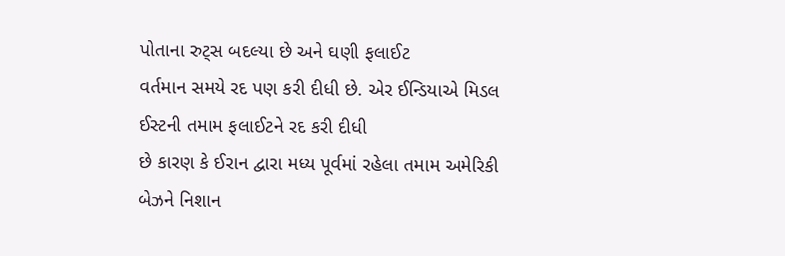પોતાના રુટ્સ બદલ્યા છે અને ઘણી ફલાઈટ
વર્તમાન સમયે રદ પણ કરી દીધી છે. એર ઈન્ડિયાએ મિડલ ઈસ્ટની તમામ ફલાઈટને રદ કરી દીધી
છે કારણ કે ઈરાન દ્વારા મધ્ય પૂર્વમાં રહેલા તમામ અમેરિકી બેઝને નિશાન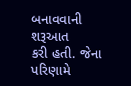બનાવવાની શરૂઆત
કરી હતી. જેના પરિણામે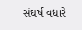સંઘર્ષ વધારે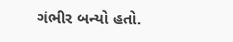ગંભીર બન્યો હતો.